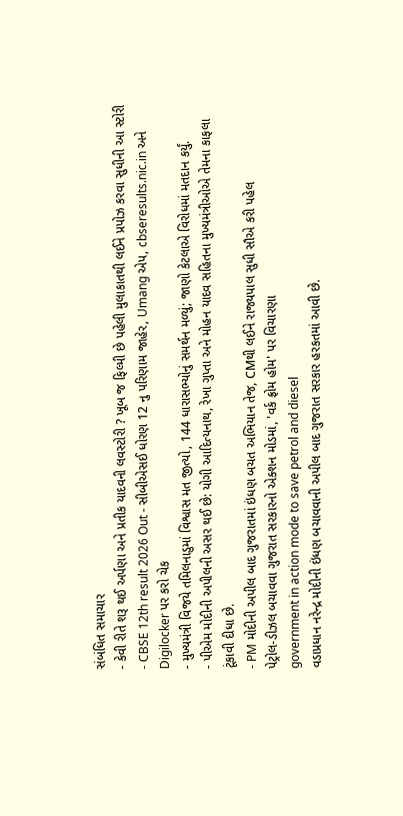સંબંધિત સમાચાર
- કેવી રીતે શરૂ થઈ અર્પણા અને પ્રતીક યાદવની લવસ્ટોરી ? ખૂબ જ ફિલ્મી છે પહેલી મુલાકાતથી લઈને પ્રપોઝ કરવા સુધીની આ સ્ટોરી
- CBSE 12th result 2026 Out - સીબીએસઈ ધોરણ 12 નુ પરિણામ જાહેર, Umang એપ, cbseresults.nic.in અને Digilocker પર કરો ચેક
- મુખ્યમંત્રી વિજયે તમિલનાડુમાં વિશ્વાસ મત જીત્યો, 144 ધારાસભ્યોનું સમર્થન મળ્યું; જાણો કેટલાએ વિરોધમાં મતદાન કર્યું.
- પીએમ મોદીની અપીલની અસર થઈ છે: યોગી આદિત્યનાથ, રેખા ગુપ્તા અને મોહન યાદવ સહિતના મુખ્યમંત્રીઓએ તેમના કાફલા ટૂંકાવી દીધા છે.
- PM મોદીની અપીલ બાદ ગુજરાતમાં ઇંધણ બચત અભિયાન તેજ, CMથી લઈને રાજ્યપાલ સુધી સૌએ કરી પહેલ
પેટ્રોલ-ડીઝલ બચાવવા ગુજરાત સરકારનો એક્શન મોડમાં, 'વર્ક ફ્રોમ હોમ' પર વિચારણા
government in action mode to save petrol and diesel
વડાપ્રધાન નરેન્દ્ર મોદીની ઇંધણ બચાવવાની અપીલ બાદ ગુજરાત સરકાર હરકતમાં આવી છે.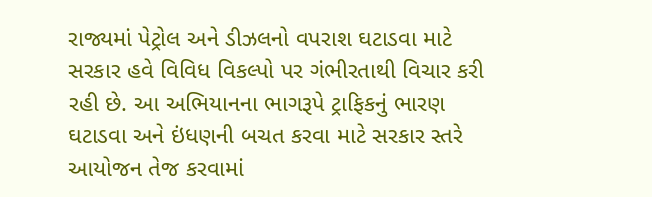રાજ્યમાં પેટ્રોલ અને ડીઝલનો વપરાશ ઘટાડવા માટે સરકાર હવે વિવિધ વિકલ્પો પર ગંભીરતાથી વિચાર કરી રહી છે. આ અભિયાનના ભાગરૂપે ટ્રાફિકનું ભારણ ઘટાડવા અને ઇંધણની બચત કરવા માટે સરકાર સ્તરે આયોજન તેજ કરવામાં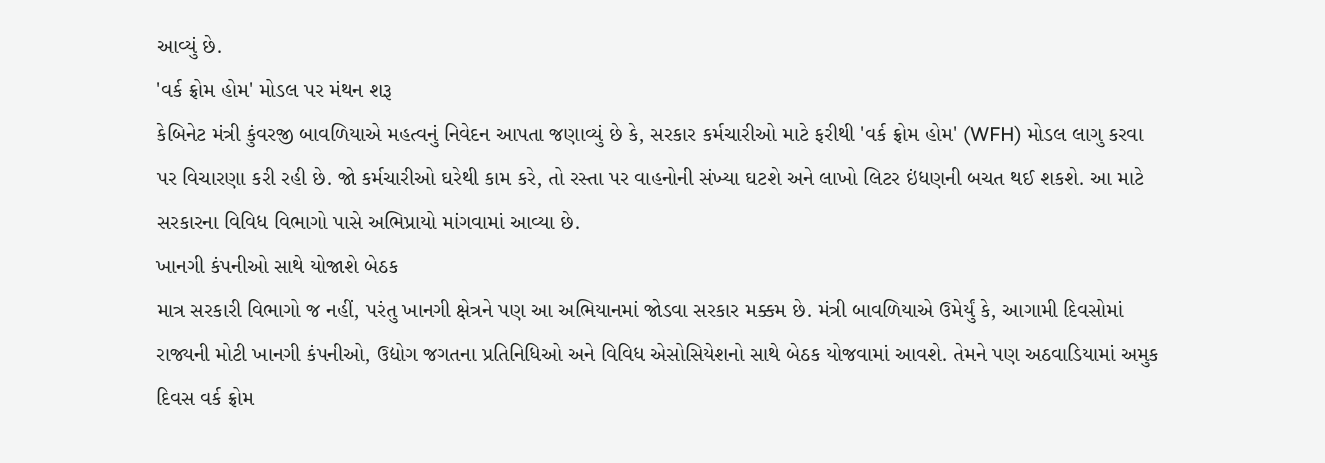આવ્યું છે.
'વર્ક ફ્રોમ હોમ' મોડલ પર મંથન શરૂ
કેબિનેટ મંત્રી કુંવરજી બાવળિયાએ મહત્વનું નિવેદન આપતા જણાવ્યું છે કે, સરકાર કર્મચારીઓ માટે ફરીથી 'વર્ક ફ્રોમ હોમ' (WFH) મોડલ લાગુ કરવા પર વિચારણા કરી રહી છે. જો કર્મચારીઓ ઘરેથી કામ કરે, તો રસ્તા પર વાહનોની સંખ્યા ઘટશે અને લાખો લિટર ઇંધણની બચત થઈ શકશે. આ માટે સરકારના વિવિધ વિભાગો પાસે અભિપ્રાયો માંગવામાં આવ્યા છે.
ખાનગી કંપનીઓ સાથે યોજાશે બેઠક
માત્ર સરકારી વિભાગો જ નહીં, પરંતુ ખાનગી ક્ષેત્રને પણ આ અભિયાનમાં જોડવા સરકાર મક્કમ છે. મંત્રી બાવળિયાએ ઉમેર્યું કે, આગામી દિવસોમાં રાજ્યની મોટી ખાનગી કંપનીઓ, ઉદ્યોગ જગતના પ્રતિનિધિઓ અને વિવિધ એસોસિયેશનો સાથે બેઠક યોજવામાં આવશે. તેમને પણ અઠવાડિયામાં અમુક દિવસ વર્ક ફ્રોમ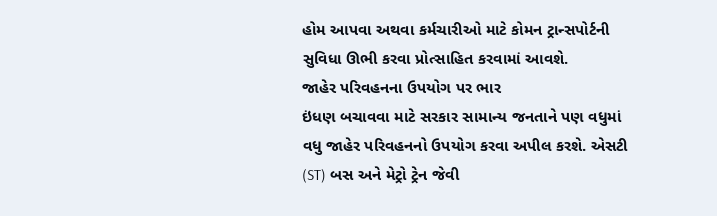હોમ આપવા અથવા કર્મચારીઓ માટે કોમન ટ્રાન્સપોર્ટની સુવિધા ઊભી કરવા પ્રોત્સાહિત કરવામાં આવશે.
જાહેર પરિવહનના ઉપયોગ પર ભાર
ઇંધણ બચાવવા માટે સરકાર સામાન્ય જનતાને પણ વધુમાં વધુ જાહેર પરિવહનનો ઉપયોગ કરવા અપીલ કરશે. એસટી (ST) બસ અને મેટ્રો ટ્રેન જેવી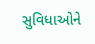સુવિધાઓને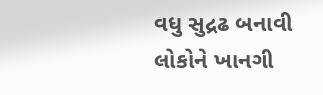વધુ સુદ્રઢ બનાવી લોકોને ખાનગી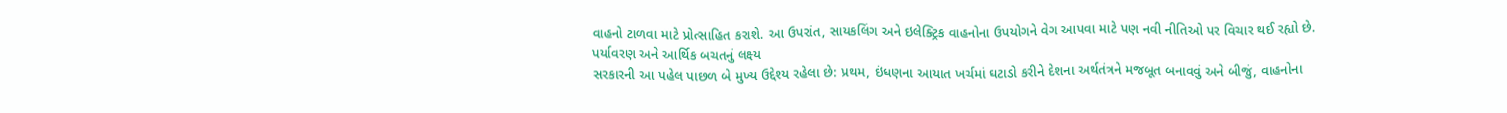વાહનો ટાળવા માટે પ્રોત્સાહિત કરાશે. આ ઉપરાંત, સાયકલિંગ અને ઇલેક્ટ્રિક વાહનોના ઉપયોગને વેગ આપવા માટે પણ નવી નીતિઓ પર વિચાર થઈ રહ્યો છે.
પર્યાવરણ અને આર્થિક બચતનું લક્ષ્ય
સરકારની આ પહેલ પાછળ બે મુખ્ય ઉદ્દેશ્ય રહેલા છે: પ્રથમ, ઇંધણના આયાત ખર્ચમાં ઘટાડો કરીને દેશના અર્થતંત્રને મજબૂત બનાવવું અને બીજું, વાહનોના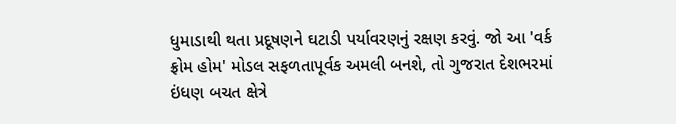ધુમાડાથી થતા પ્રદૂષણને ઘટાડી પર્યાવરણનું રક્ષણ કરવું. જો આ 'વર્ક ફ્રોમ હોમ' મોડલ સફળતાપૂર્વક અમલી બનશે, તો ગુજરાત દેશભરમાં ઇંધણ બચત ક્ષેત્રે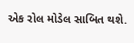એક રોલ મોડેલ સાબિત થશે.